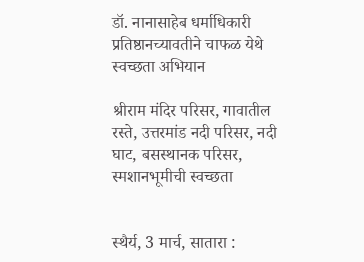डॉ. नानासाहेब धर्माधिकारी प्रतिष्ठानच्यावतीने चाफळ येथे स्वच्छता अभियान

श्रीराम मंदिर परिसर, गावातील रस्ते, उत्तरमांड नदी परिसर, नदी घाट, बसस्थानक परिसर, स्मशानभूमीची स्वच्छता


स्थैर्य, 3 मार्च, सातारा :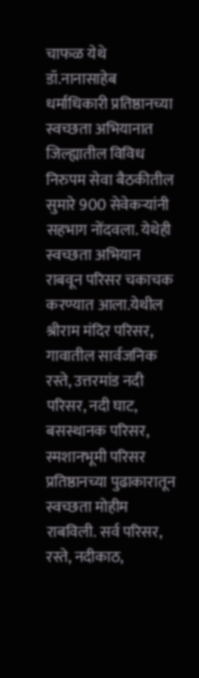चाफळ येथे डॉ.नानासाहेब धर्माधिकारी प्रतिष्ठानच्या स्वच्छता अभियानात जिल्ह्यातील विविध निरुपम सेवा बैठकीतील सुमारे 900 सेवेकर्‍यांनी सहभाग नोंदवला. येथेही स्वच्छता अभियान राबवून परिसर चकाचक करण्यात आला.येथील श्रीराम मंदिर परिसर, गावातील सार्वजनिक रस्ते, उत्तरमांड नदी परिसर, नदी घाट, बसस्थानक परिसर, स्मशानभूमी परिसर प्रतिष्ठानच्या पुढाकारातून स्वच्छता मोहीम राबविली. सर्व परिसर, रस्ते, नदीकाठ,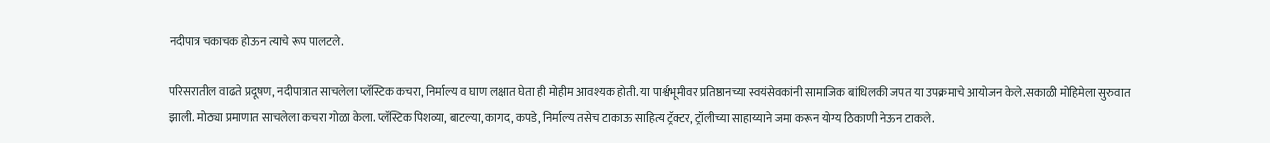नदीपात्र चकाचक होऊन त्याचे रूप पालटले.

परिसरातील वाढते प्रदूषण, नदीपात्रात साचलेला प्लॅस्टिक कचरा, निर्माल्य व घाण लक्षात घेता ही मोहीम आवश्यक होती. या पार्श्वभूमीवर प्रतिष्ठानच्या स्वयंसेवकांनी सामाजिक बांधिलकी जपत या उपक्रमाचे आयोजन केले.सकाळी मोहिमेला सुरुवात झाली. मोठ्या प्रमाणात साचलेला कचरा गोळा केला. प्लॅस्टिक पिशव्या, बाटल्या, कागद, कपडे, निर्माल्य तसेच टाकाऊ साहित्य ट्रॅक्टर, ट्रॉलीच्या साहाय्याने जमा करून योग्य ठिकाणी नेऊन टाकले.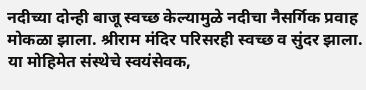नदीच्या दोन्ही बाजू स्वच्छ केल्यामुळे नदीचा नैसर्गिक प्रवाह मोकळा झाला. श्रीराम मंदिर परिसरही स्वच्छ व सुंदर झाला. या मोहिमेत संस्थेचे स्वयंसेवक,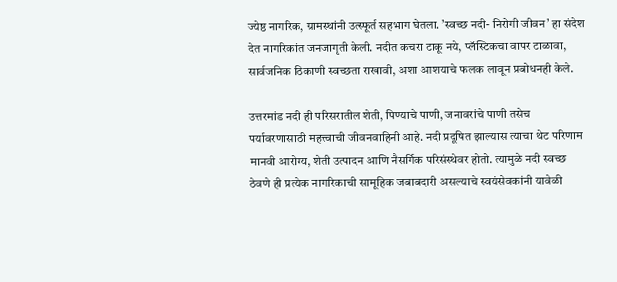ज्येष्ठ नागरिक, ग्रामस्थांनी उत्स्फूर्त सहभाग घेतला. ’स्वच्छ नदी- निरोगी जीवन’ हा संदेश देत नागरिकांत जनजागृती केली. नदीत कचरा टाकू नये, प्लॅस्टिकचा वापर टाळावा, सार्वजनिक ठिकाणी स्वच्छता राखावी, अशा आशयाचे फलक लावून प्रबोधनही केले.

उत्तरमांड नदी ही परिसरातील शेती, पिण्याचे पाणी, जनावरांचे पाणी तसेच पर्यावरणासाठी महत्त्वाची जीवनवाहिनी आहे. नदी प्रदूषित झाल्यास त्याचा थेट परिणाम मानवी आरोग्य, शेती उत्पादन आणि नैसर्गिक परिसंस्थेवर होतो. त्यामुळे नदी स्वच्छ ठेवणे ही प्रत्येक नागरिकाची सामूहिक जबाबदारी असल्याचे स्वयंसेवकांनी यावेळी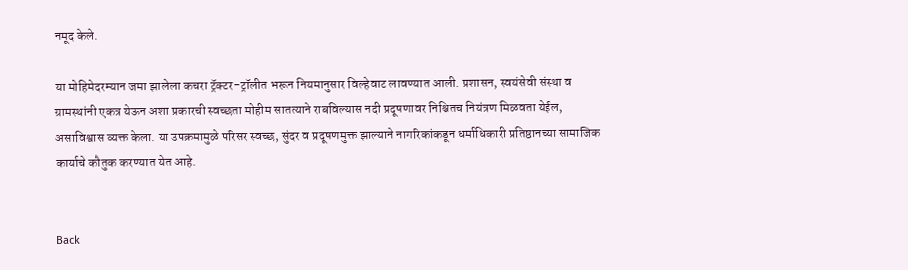नमूद केले.

या मोहिमेदरम्यान जमा झालेला कचरा ट्रॅक्टर-ट्रॉलीत भरून नियमानुसार विल्हेवाट लावण्यात आली. प्रशासन, स्वयंसेवी संस्था व ग्रामस्थांनी एकत्र येऊन अशा प्रकारची स्वच्छता मोहीम सातत्याने राबविल्यास नदी प्रदूषणावर निश्चितच नियंत्रण मिळवता येईल, असाविश्वास व्यक्त केला. या उपक्रमामुळे परिसर स्वच्छ, सुंदर व प्रदूषणमुक्त झाल्याने नागरिकांकडून धर्माधिकारी प्रतिष्ठानच्या सामाजिक कार्याचे कौतुक करण्यात येत आहे.


Back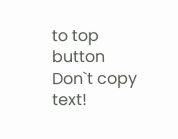to top button
Don`t copy text!